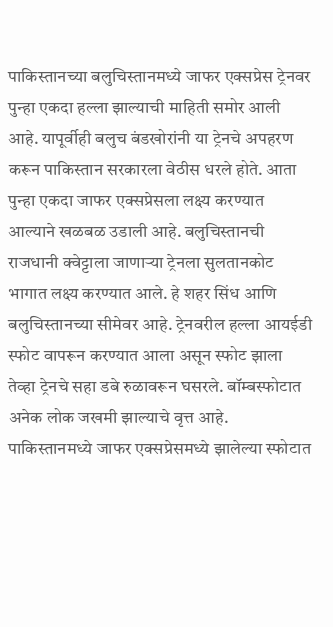पाकिस्तानच्या बलुचिस्तानमध्ये जाफर एक्सप्रेस ट्रेनवर पुन्हा एकदा हल्ला झाल्याची माहिती समोर आली आहे. यापूर्वीही बलुच बंडखोरांनी या ट्रेनचे अपहरण करून पाकिस्तान सरकारला वेठीस धरले होते. आता पुन्हा एकदा जाफर एक्सप्रेसला लक्ष्य करण्यात आल्याने खळबळ उडाली आहे. बलुचिस्तानची राजधानी क्वेट्टाला जाणाऱ्या ट्रेनला सुलतानकोट भागात लक्ष्य करण्यात आले. हे शहर सिंध आणि बलुचिस्तानच्या सीमेवर आहे. ट्रेनवरील हल्ला आयईडी स्फोट वापरून करण्यात आला असून स्फोट झाला तेव्हा ट्रेनचे सहा डबे रुळावरून घसरले. बॉम्बस्फोटात अनेक लोक जखमी झाल्याचे वृत्त आहे.
पाकिस्तानमध्ये जाफर एक्सप्रेसमध्ये झालेल्या स्फोटात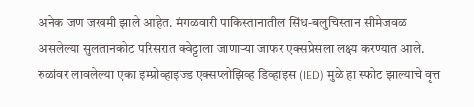अनेक जण जखमी झाले आहेत. मंगळवारी पाकिस्तानातील सिंध-बलुचिस्तान सीमेजवळ असलेल्या सुलतानकोट परिसरात क्वेट्टाला जाणाऱ्या जाफर एक्सप्रेसला लक्ष्य करण्यात आले. रुळांवर लावलेल्या एका इम्प्रोव्हाइज्ड एक्सप्लोझिव्ह डिव्हाइस (IED) मुळे हा स्फोट झाल्याचे वृत्त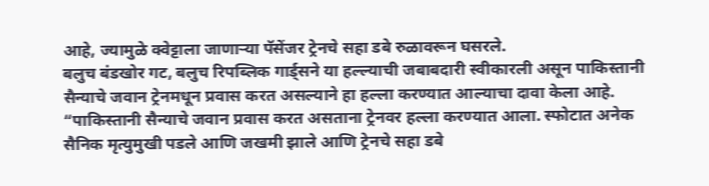आहे, ज्यामुळे क्वेट्टाला जाणाऱ्या पॅसेंजर ट्रेनचे सहा डबे रुळावरून घसरले.
बलुच बंडखोर गट, बलुच रिपब्लिक गार्ड्सने या हल्ल्याची जबाबदारी स्वीकारली असून पाकिस्तानी सैन्याचे जवान ट्रेनमधून प्रवास करत असल्याने हा हल्ला करण्यात आल्याचा दावा केला आहे. “पाकिस्तानी सैन्याचे जवान प्रवास करत असताना ट्रेनवर हल्ला करण्यात आला. स्फोटात अनेक सैनिक मृत्युमुखी पडले आणि जखमी झाले आणि ट्रेनचे सहा डबे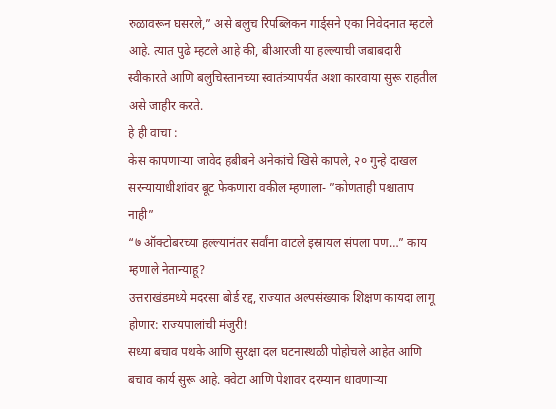रुळावरून घसरले,” असे बलुच रिपब्लिकन गार्ड्सने एका निवेदनात म्हटले आहे. त्यात पुढे म्हटले आहे की, बीआरजी या हल्ल्याची जबाबदारी स्वीकारते आणि बलुचिस्तानच्या स्वातंत्र्यापर्यंत अशा कारवाया सुरू राहतील असे जाहीर करते.
हे ही वाचा :
केस कापणाऱ्या जावेद हबीबने अनेकांचे खिसे कापले, २० गुन्हे दाखल
सरन्यायाधीशांवर बूट फेकणारा वकील म्हणाला- ”कोणताही पश्चाताप नाही”
“७ ऑक्टोबरच्या हल्ल्यानंतर सर्वांना वाटले इस्रायल संपला पण…” काय म्हणाले नेतान्याहू?
उत्तराखंडमध्ये मदरसा बोर्ड रद्द, राज्यात अल्पसंख्याक शिक्षण कायदा लागू होणार: राज्यपालांची मंजुरी!
सध्या बचाव पथके आणि सुरक्षा दल घटनास्थळी पोहोचले आहेत आणि बचाव कार्य सुरू आहे. क्वेटा आणि पेशावर दरम्यान धावणाऱ्या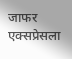जाफर एक्सप्रेसला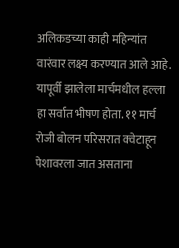अलिकडच्या काही महिन्यांत वारंवार लक्ष्य करण्यात आले आहे. यापूर्वी झालेला मार्चमधील हल्ला हा सर्वात भीषण होता. ११ मार्च रोजी बोलन परिसरात क्वेटाहून पेशावरला जात असताना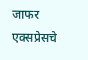जाफर एक्सप्रेसचे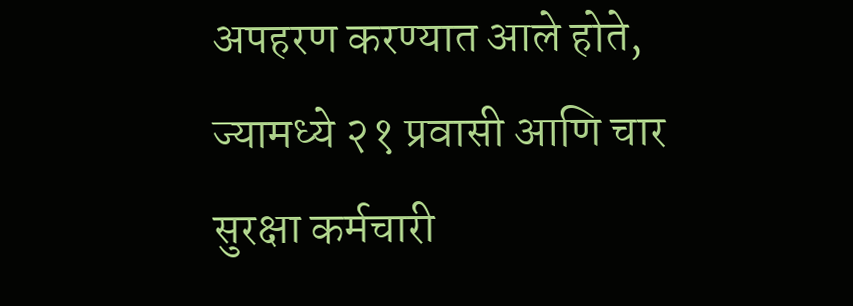अपहरण करण्यात आले होते, ज्यामध्ये २१ प्रवासी आणि चार सुरक्षा कर्मचारी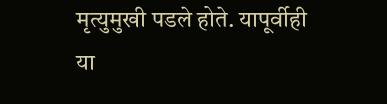मृत्युमुखी पडले होते. यापूर्वीही या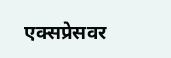एक्सप्रेसवर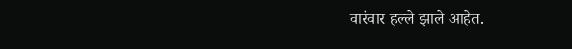वारंवार हल्ले झाले आहेत.